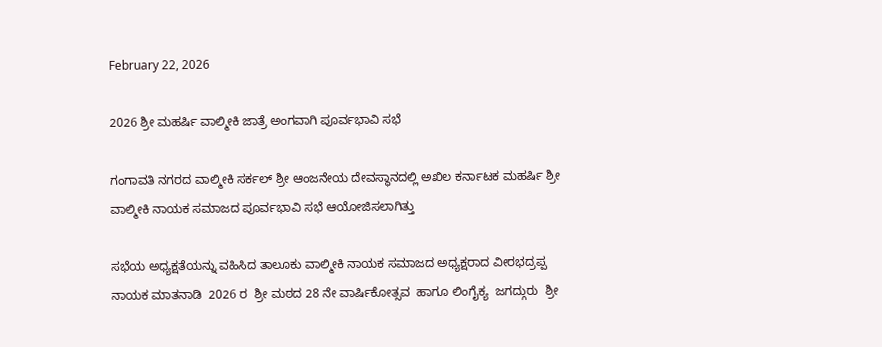February 22, 2026

2026 ಶ್ರೀ ಮಹರ್ಷಿ ವಾಲ್ಮೀಕಿ ಜಾತ್ರೆ ಅಂಗವಾಗಿ ಪೂರ್ವಭಾವಿ ಸಭೆ

ಗಂಗಾವತಿ ನಗರದ ವಾಲ್ಮೀಕಿ ಸರ್ಕಲ್ ಶ್ರೀ ಆಂಜನೇಯ ದೇವಸ್ಥಾನದಲ್ಲಿ ಅಖಿಲ ಕರ್ನಾಟಕ ಮಹರ್ಷಿ ಶ್ರೀ ವಾಲ್ಮೀಕಿ ನಾಯಕ ಸಮಾಜದ ಪೂರ್ವಭಾವಿ ಸಭೆ ಆಯೋಜಿಸಲಾಗಿತ್ತು

ಸಭೆಯ ಅಧ್ಯಕ್ಷತೆಯನ್ನು ವಹಿಸಿದ ತಾಲೂಕು ವಾಲ್ಮೀಕಿ ನಾಯಕ ಸಮಾಜದ ಅಧ್ಯಕ್ಷರಾದ ವೀರಭದ್ರಪ್ಪ ನಾಯಕ ಮಾತನಾಡಿ  2026 ರ  ಶ್ರೀ ಮಠದ 28 ನೇ ವಾರ್ಷಿಕೋತ್ಸವ  ಹಾಗೂ ಲಿಂಗೈಕ್ಯ  ಜಗದ್ಗುರು  ಶ್ರೀ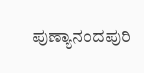ಪುಣ್ಯಾನಂದಪುರಿ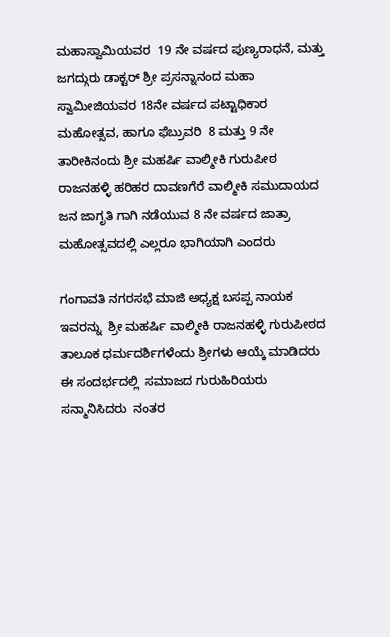ಮಹಾಸ್ವಾಮಿಯವರ  19 ನೇ ವರ್ಷದ ಪುಣ್ಯರಾಧನೆ, ಮತ್ತು  ಜಗದ್ಗುರು ಡಾಕ್ಟರ್ ಶ್ರೀ ಪ್ರಸನ್ನಾನಂದ ಮಹಾ ಸ್ವಾಮೀಜಿಯವರ 18ನೇ ವರ್ಷದ ಪಟ್ಟಾಧಿಕಾರ ಮಹೋತ್ಸವ, ಹಾಗೂ ಫೆಬ್ರುವರಿ  8 ಮತ್ತು 9 ನೇ ತಾರೀಕಿನಂದು ಶ್ರೀ ಮಹರ್ಷಿ ವಾಲ್ಮೀಕಿ ಗುರುಪೀಠ ರಾಜನಹಳ್ಳಿ ಹರಿಹರ ದಾವಣಗೆರೆ ವಾಲ್ಮೀಕಿ ಸಮುದಾಯದ ಜನ ಜಾಗೃತಿ ಗಾಗಿ ನಡೆಯುವ 8 ನೇ ವರ್ಷದ ಜಾತ್ರಾ ಮಹೋತ್ಸವದಲ್ಲಿ ಎಲ್ಲರೂ ಭಾಗಿಯಾಗಿ ಎಂದರು

ಗಂಗಾವತಿ ನಗರಸಭೆ ಮಾಜಿ ಅಧ್ಯಕ್ಷ ಬಸಪ್ಪ ನಾಯಕ ಇವರನ್ನು  ಶ್ರೀ ಮಹರ್ಷಿ ವಾಲ್ಮೀಕಿ ರಾಜನಹಳ್ಳಿ ಗುರುಪೀಠದ ತಾಲೂಕ ಧರ್ಮದರ್ಶಿಗಳೆಂದು ಶ್ರೀಗಳು ಆಯ್ಕೆ ಮಾಡಿದರು ಈ ಸಂದರ್ಭದಲ್ಲಿ  ಸಮಾಜದ ಗುರುಹಿರಿಯರು ಸನ್ಮಾನಿಸಿದರು  ನಂತರ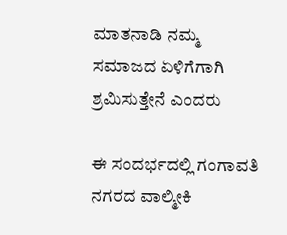ಮಾತನಾಡಿ ನಮ್ಮ ಸಮಾಜದ ಏಳಿಗೆಗಾಗಿ ಶ್ರಮಿಸುತ್ತೇನೆ ಎಂದರು

ಈ ಸಂದರ್ಭದಲ್ಲಿ ಗಂಗಾವತಿ ನಗರದ ವಾಲ್ಮೀಕಿ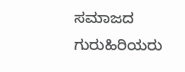ಸಮಾಜದ ಗುರುಹಿರಿಯರು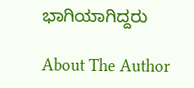ಭಾಗಿಯಾಗಿದ್ದರು

About The Author